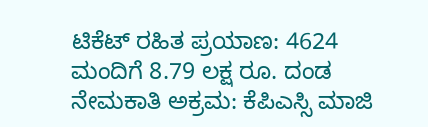ಟಿಕೆಟ್ ರಹಿತ ಪ್ರಯಾಣ: 4624 ಮಂದಿಗೆ 8.79 ಲಕ್ಷ ರೂ. ದಂಡ
ನೇಮಕಾತಿ ಅಕ್ರಮ: ಕೆಪಿಎಸ್ಸಿ ಮಾಜಿ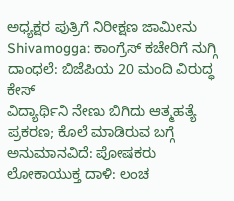ಅಧ್ಯಕ್ಷರ ಪುತ್ರಿಗೆ ನಿರೀಕ್ಷಣ ಜಾಮೀನು
Shivamogga: ಕಾಂಗ್ರೆಸ್ ಕಚೇರಿಗೆ ನುಗ್ಗಿ ದಾಂಧಲೆ: ಬಿಜೆಪಿಯ 20 ಮಂದಿ ವಿರುದ್ಧ ಕೇಸ್
ವಿದ್ಯಾರ್ಥಿನಿ ನೇಣು ಬಿಗಿದು ಆತ್ಮಹತ್ಯೆ ಪ್ರಕರಣ; ಕೊಲೆ ಮಾಡಿರುವ ಬಗ್ಗೆ ಅನುಮಾನವಿದೆ: ಪೋಷಕರು
ಲೋಕಾಯುಕ್ತ ದಾಳಿ: ಲಂಚ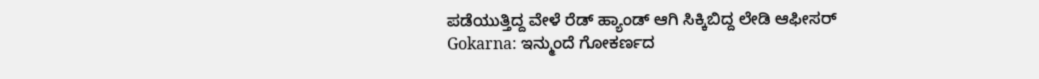ಪಡೆಯುತ್ತಿದ್ದ ವೇಳೆ ರೆಡ್ ಹ್ಯಾಂಡ್ ಆಗಿ ಸಿಕ್ಕಿಬಿದ್ದ ಲೇಡಿ ಆಫೀಸರ್
Gokarna: ಇನ್ಮುಂದೆ ಗೋಕರ್ಣದ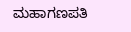ಮಹಾಗಣಪತಿ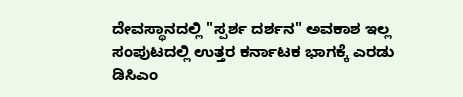ದೇವಸ್ಥಾನದಲ್ಲಿ "ಸ್ಪರ್ಶ ದರ್ಶನ" ಅವಕಾಶ ಇಲ್ಲ
ಸಂಪುಟದಲ್ಲಿ ಉತ್ತರ ಕರ್ನಾಟಕ ಭಾಗಕ್ಕೆ ಎರಡು ಡಿಸಿಎಂ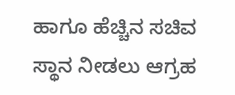ಹಾಗೂ ಹೆಚ್ಚಿನ ಸಚಿವ ಸ್ಥಾನ ನೀಡಲು ಆಗ್ರಹ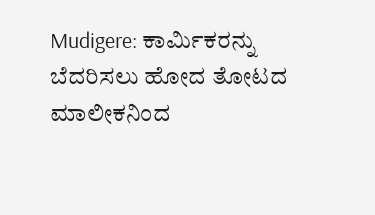Mudigere: ಕಾರ್ಮಿಕರನ್ನು ಬೆದರಿಸಲು ಹೋದ ತೋಟದ ಮಾಲೀಕನಿಂದ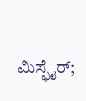ಮಿಸ್ಫೈರ್;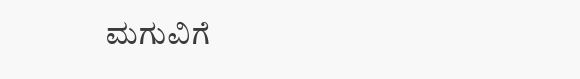ಮಗುವಿಗೆ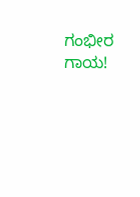ಗಂಭೀರ ಗಾಯ!